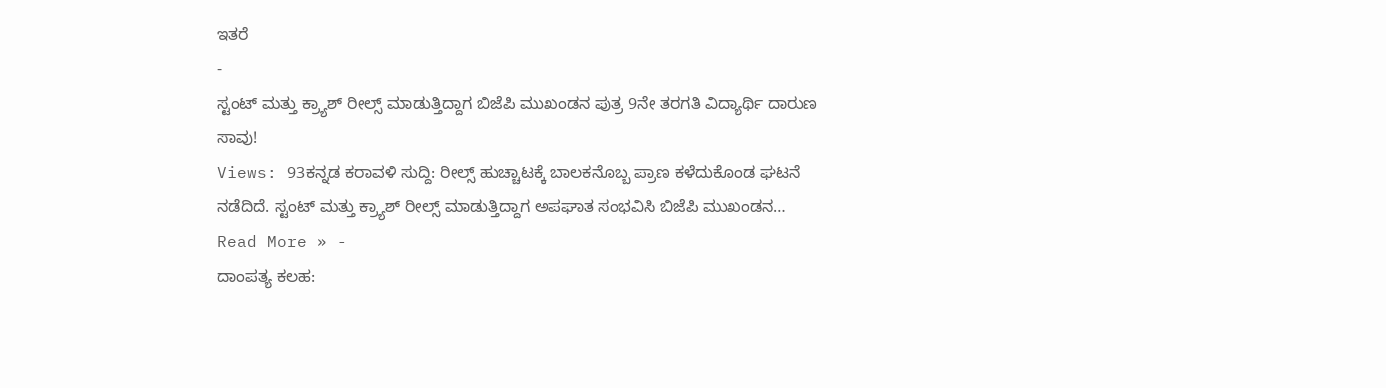ಇತರೆ
-
ಸ್ಟಂಟ್ ಮತ್ತು ಕ್ರ್ಯಾಶ್ ರೀಲ್ಸ್ ಮಾಡುತ್ತಿದ್ದಾಗ ಬಿಜೆಪಿ ಮುಖಂಡನ ಪುತ್ರ 9ನೇ ತರಗತಿ ವಿದ್ಯಾರ್ಥಿ ದಾರುಣ ಸಾವು!
Views: 93ಕನ್ನಡ ಕರಾವಳಿ ಸುದ್ದಿ: ರೀಲ್ಸ್ ಹುಚ್ಚಾಟಕ್ಕೆ ಬಾಲಕನೊಬ್ಬ ಪ್ರಾಣ ಕಳೆದುಕೊಂಡ ಘಟನೆ ನಡೆದಿದೆ. ಸ್ಟಂಟ್ ಮತ್ತು ಕ್ರ್ಯಾಶ್ ರೀಲ್ಸ್ ಮಾಡುತ್ತಿದ್ದಾಗ ಅಪಘಾತ ಸಂಭವಿಸಿ ಬಿಜೆಪಿ ಮುಖಂಡನ…
Read More » -
ದಾಂಪತ್ಯ ಕಲಹ: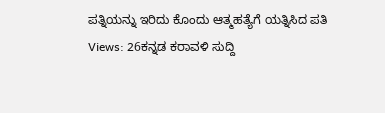ಪತ್ನಿಯನ್ನು ಇರಿದು ಕೊಂದು ಆತ್ಮಹತ್ಯೆಗೆ ಯತ್ನಿಸಿದ ಪತಿ
Views: 26ಕನ್ನಡ ಕರಾವಳಿ ಸುದ್ದಿ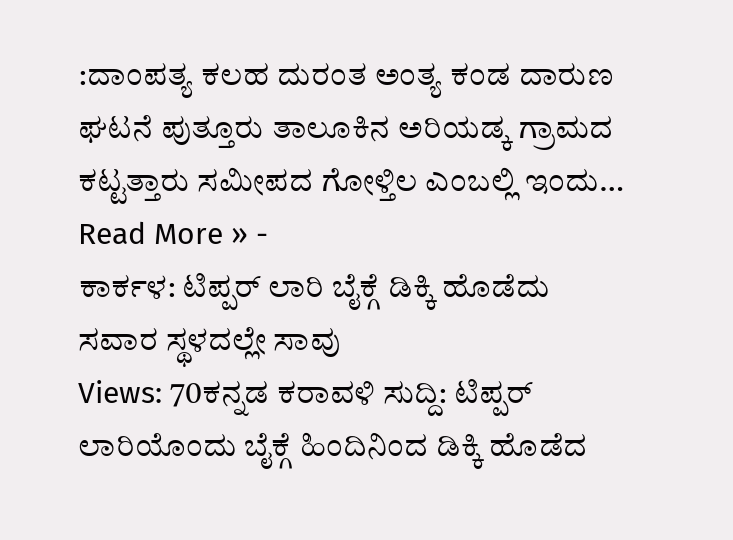:ದಾಂಪತ್ಯ ಕಲಹ ದುರಂತ ಅಂತ್ಯ ಕಂಡ ದಾರುಣ ಘಟನೆ ಪುತ್ತೂರು ತಾಲೂಕಿನ ಅರಿಯಡ್ಕ ಗ್ರಾಮದ ಕಟ್ಟತ್ತಾರು ಸಮೀಪದ ಗೋಳ್ತಿಲ ಎಂಬಲ್ಲಿ ಇಂದು…
Read More » -
ಕಾರ್ಕಳ: ಟಿಪ್ಪರ್ ಲಾರಿ ಬೈಕ್ಗೆ ಡಿಕ್ಕಿ ಹೊಡೆದು ಸವಾರ ಸ್ಥಳದಲ್ಲೇ ಸಾವು
Views: 70ಕನ್ನಡ ಕರಾವಳಿ ಸುದ್ದಿ: ಟಿಪ್ಪರ್ ಲಾರಿಯೊಂದು ಬೈಕ್ಗೆ ಹಿಂದಿನಿಂದ ಡಿಕ್ಕಿ ಹೊಡೆದ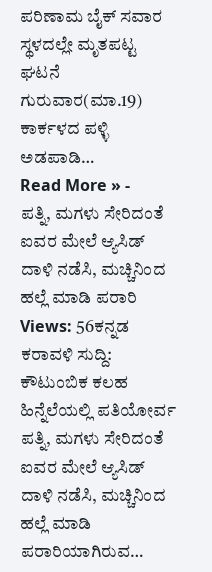ಪರಿಣಾಮ ಬೈಕ್ ಸವಾರ ಸ್ಥಳದಲ್ಲೇ ಮೃತಪಟ್ಟ ಘಟನೆ ಗುರುವಾರ(ಮಾ.19) ಕಾರ್ಕಳದ ಪಳ್ಳಿ ಅಡಪಾಡಿ…
Read More » -
ಪತ್ನಿ, ಮಗಳು ಸೇರಿದಂತೆ ಐವರ ಮೇಲೆ ಆ್ಯಸಿಡ್ ದಾಳಿ ನಡೆಸಿ, ಮಚ್ಚಿನಿಂದ ಹಲ್ಲೆ ಮಾಡಿ ಪರಾರಿ
Views: 56ಕನ್ನಡ ಕರಾವಳಿ ಸುದ್ದಿ: ಕೌಟುಂಬಿಕ ಕಲಹ ಹಿನ್ನೆಲೆಯಲ್ಲಿ ಪತಿಯೋರ್ವ ಪತ್ನಿ, ಮಗಳು ಸೇರಿದಂತೆ ಐವರ ಮೇಲೆ ಆ್ಯಸಿಡ್ ದಾಳಿ ನಡೆಸಿ, ಮಚ್ಚಿನಿಂದ ಹಲ್ಲೆ ಮಾಡಿ ಪರಾರಿಯಾಗಿರುವ…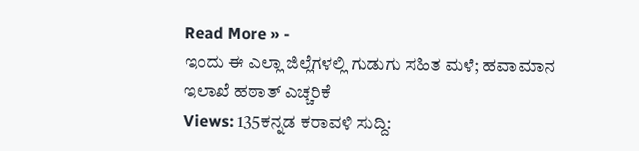Read More » -
ಇಂದು ಈ ಎಲ್ಲಾ ಜಿಲ್ಲೆಗಳಲ್ಲಿ ಗುಡುಗು ಸಹಿತ ಮಳೆ; ಹವಾಮಾನ ಇಲಾಖೆ ಹಠಾತ್ ಎಚ್ಚರಿಕೆ
Views: 135ಕನ್ನಡ ಕರಾವಳಿ ಸುದ್ದಿ: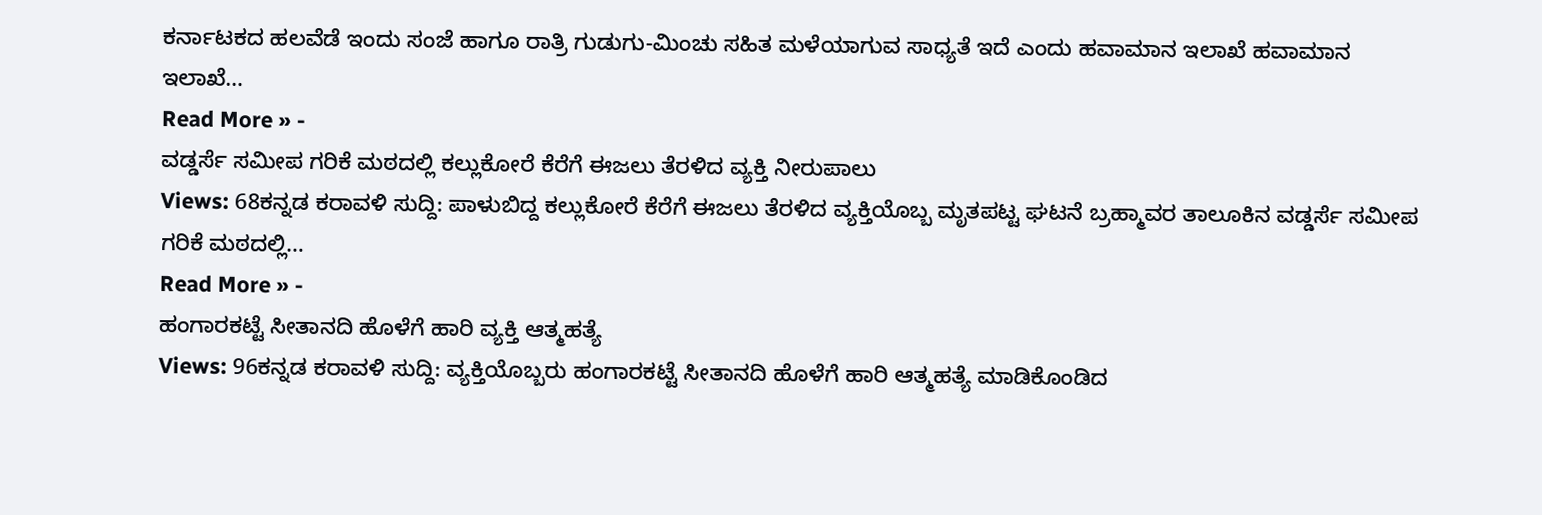ಕರ್ನಾಟಕದ ಹಲವೆಡೆ ಇಂದು ಸಂಜೆ ಹಾಗೂ ರಾತ್ರಿ ಗುಡುಗು-ಮಿಂಚು ಸಹಿತ ಮಳೆಯಾಗುವ ಸಾಧ್ಯತೆ ಇದೆ ಎಂದು ಹವಾಮಾನ ಇಲಾಖೆ ಹವಾಮಾನ ಇಲಾಖೆ…
Read More » -
ವಡ್ಡರ್ಸೆ ಸಮೀಪ ಗರಿಕೆ ಮಠದಲ್ಲಿ ಕಲ್ಲುಕೋರೆ ಕೆರೆಗೆ ಈಜಲು ತೆರಳಿದ ವ್ಯಕ್ತಿ ನೀರುಪಾಲು
Views: 68ಕನ್ನಡ ಕರಾವಳಿ ಸುದ್ದಿ: ಪಾಳುಬಿದ್ದ ಕಲ್ಲುಕೋರೆ ಕೆರೆಗೆ ಈಜಲು ತೆರಳಿದ ವ್ಯಕ್ತಿಯೊಬ್ಬ ಮೃತಪಟ್ಟ ಘಟನೆ ಬ್ರಹ್ಮಾವರ ತಾಲೂಕಿನ ವಡ್ಡರ್ಸೆ ಸಮೀಪ ಗರಿಕೆ ಮಠದಲ್ಲಿ…
Read More » -
ಹಂಗಾರಕಟ್ಟೆ ಸೀತಾನದಿ ಹೊಳೆಗೆ ಹಾರಿ ವ್ಯಕ್ತಿ ಆತ್ಮಹತ್ಯೆ
Views: 96ಕನ್ನಡ ಕರಾವಳಿ ಸುದ್ದಿ: ವ್ಯಕ್ತಿಯೊಬ್ಬರು ಹಂಗಾರಕಟ್ಟೆ ಸೀತಾನದಿ ಹೊಳೆಗೆ ಹಾರಿ ಆತ್ಮಹತ್ಯೆ ಮಾಡಿಕೊಂಡಿದ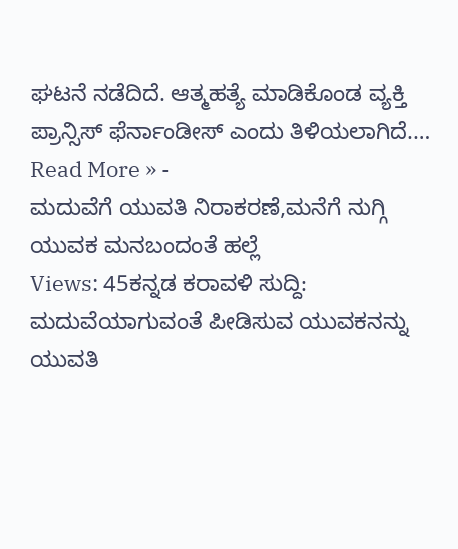ಘಟನೆ ನಡೆದಿದೆ. ಆತ್ಮಹತ್ಯೆ ಮಾಡಿಕೊಂಡ ವ್ಯಕ್ತಿ ಪ್ರಾನ್ಸಿಸ್ ಫೆರ್ನಾಂಡೀಸ್ ಎಂದು ತಿಳಿಯಲಾಗಿದೆ.…
Read More » -
ಮದುವೆಗೆ ಯುವತಿ ನಿರಾಕರಣೆ,ಮನೆಗೆ ನುಗ್ಗಿ ಯುವಕ ಮನಬಂದಂತೆ ಹಲ್ಲೆ
Views: 45ಕನ್ನಡ ಕರಾವಳಿ ಸುದ್ದಿ: ಮದುವೆಯಾಗುವಂತೆ ಪೀಡಿಸುವ ಯುವಕನನ್ನು ಯುವತಿ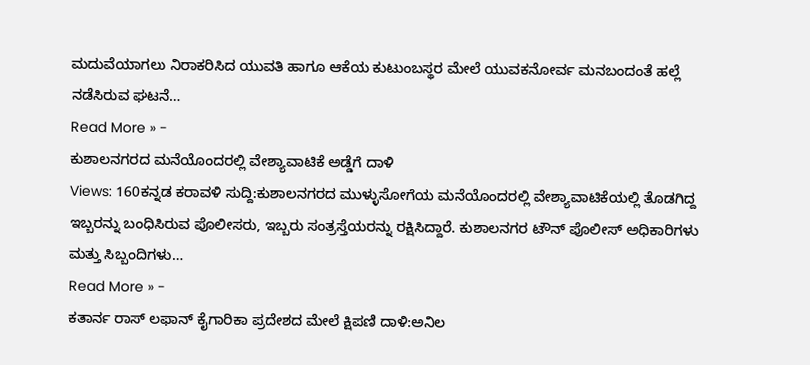ಮದುವೆಯಾಗಲು ನಿರಾಕರಿಸಿದ ಯುವತಿ ಹಾಗೂ ಆಕೆಯ ಕುಟುಂಬಸ್ಥರ ಮೇಲೆ ಯುವಕನೋರ್ವ ಮನಬಂದಂತೆ ಹಲ್ಲೆ ನಡೆಸಿರುವ ಘಟನೆ…
Read More » -
ಕುಶಾಲನಗರದ ಮನೆಯೊಂದರಲ್ಲಿ ವೇಶ್ಯಾವಾಟಿಕೆ ಅಡ್ಡೆಗೆ ದಾಳಿ
Views: 160ಕನ್ನಡ ಕರಾವಳಿ ಸುದ್ದಿ:ಕುಶಾಲನಗರದ ಮುಳ್ಳುಸೋಗೆಯ ಮನೆಯೊಂದರಲ್ಲಿ ವೇಶ್ಯಾವಾಟಿಕೆಯಲ್ಲಿ ತೊಡಗಿದ್ದ ಇಬ್ಬರನ್ನು ಬಂಧಿಸಿರುವ ಪೊಲೀಸರು, ಇಬ್ಬರು ಸಂತ್ರಸ್ತೆಯರನ್ನು ರಕ್ಷಿಸಿದ್ದಾರೆ. ಕುಶಾಲನಗರ ಟೌನ್ ಪೊಲೀಸ್ ಅಧಿಕಾರಿಗಳು ಮತ್ತು ಸಿಬ್ಬಂದಿಗಳು…
Read More » -
ಕತಾರ್ನ ರಾಸ್ ಲಫಾನ್ ಕೈಗಾರಿಕಾ ಪ್ರದೇಶದ ಮೇಲೆ ಕ್ಷಿಪಣಿ ದಾಳಿ:ಅನಿಲ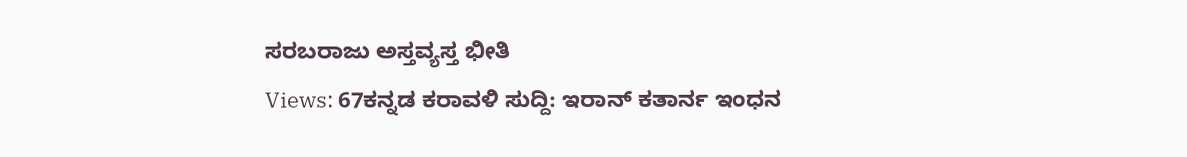ಸರಬರಾಜು ಅಸ್ತವ್ಯಸ್ತ ಭೀತಿ
Views: 67ಕನ್ನಡ ಕರಾವಳಿ ಸುದ್ದಿ: ಇರಾನ್ ಕತಾರ್ನ ಇಂಧನ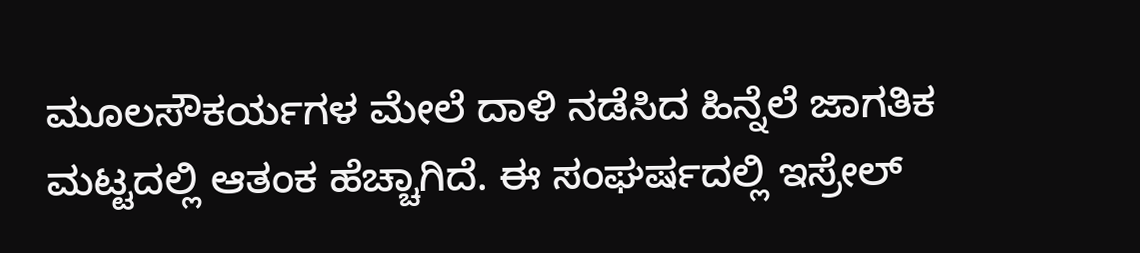ಮೂಲಸೌಕರ್ಯಗಳ ಮೇಲೆ ದಾಳಿ ನಡೆಸಿದ ಹಿನ್ನೆಲೆ ಜಾಗತಿಕ ಮಟ್ಟದಲ್ಲಿ ಆತಂಕ ಹೆಚ್ಚಾಗಿದೆ. ಈ ಸಂಘರ್ಷದಲ್ಲಿ ಇಸ್ರೇಲ್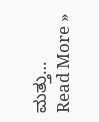ಮತ್ತು…
Read More »